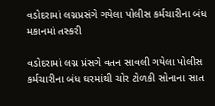વડોદરામાં લગ્નપ્રસંગે ગયેલા પોલીસ કર્મચારીના બંધ મકાનમાં તસ્કરી

વડોદરામાં લગ્ન પ્રંસગે વતન સાવલી ગયેલા પોલીસ કર્મચારીના બંધ ઘરમાંથી ચોર ટોળકી સોનાના સાત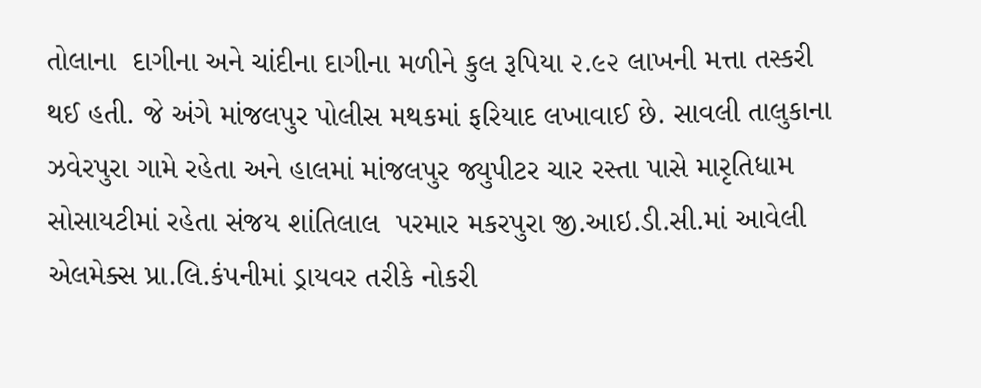તોલાના  દાગીના અને ચાંદીના દાગીના મળીને કુલ રૂપિયા ૨.૯૨ લાખની મત્તા તસ્કરી થઈ હતી. જે અંગે માંજલપુર પોલીસ મથકમાં ફરિયાદ લખાવાઈ છે. સાવલી તાલુકાના ઝવેરપુરા ગામે રહેતા અને હાલમાં માંજલપુર જ્યુપીટર ચાર રસ્તા પાસે મારૃતિધામ સોસાયટીમાં રહેતા સંજય શાંતિલાલ  પરમાર મકરપુરા જી.આઇ.ડી.સી.માં આવેલી એલમેક્સ પ્રા.લિ.કંપનીમાં ડ્રાયવર તરીકે નોકરી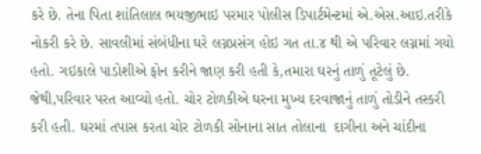કરે છે. તેના પિતા શાંતિલાલ ભયજીભાઇ પરમાર પોલીસ ડિપાર્ટમેન્ટમાં એ.એસ.આઇ.તરીકે નોકરી કરે છે. સાવલીમાં સંબંધીના ઘરે લગ્નપ્રસંગ હોઇ ગત તા.૪ થી એ પરિવાર લગ્નમાં ગયો હતો. ગઇકાલે પાડોશીએ ફોન કરીને જાણ કરી હતી કે,તમારા ઘરનું તાળું તૂટેલું છે. જેથી,પરિવાર પરત આવ્યો હતો. ચોર ટોળકીએ ઘરના મુખ્ય દરવાજાનું તાળું તોડીને તસ્કરી કરી હતી. ઘરમાં તપાસ કરતા ચોર ટોળકી સોનાના સાત તોલાના  દાગીના અને ચાંદીના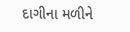દાગીના મળીને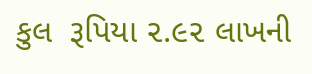કુલ  રૂપિયા ૨.૯૨ લાખની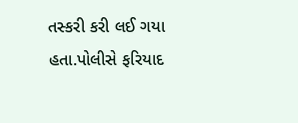તસ્કરી કરી લઈ ગયા હતા.પોલીસે ફરિયાદ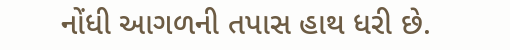નોંધી આગળની તપાસ હાથ ધરી છે.